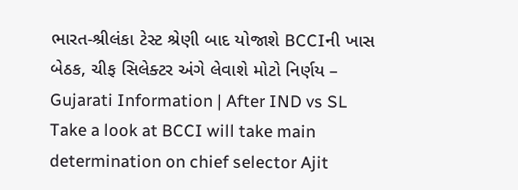ભારત-શ્રીલંકા ટેસ્ટ શ્રેણી બાદ યોજાશે BCCIની ખાસ બેઠક, ચીફ સિલેક્ટર અંગે લેવાશે મોટો નિર્ણય – Gujarati Information | After IND vs SL Take a look at BCCI will take main determination on chief selector Ajit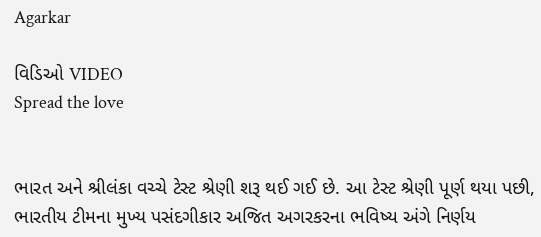Agarkar

વિડિઓ VIDEO
Spread the love


ભારત અને શ્રીલંકા વચ્ચે ટેસ્ટ શ્રેણી શરૂ થઈ ગઈ છે. આ ટેસ્ટ શ્રેણી પૂર્ણ થયા પછી, ભારતીય ટીમના મુખ્ય પસંદગીકાર અજિત અગરકરના ભવિષ્ય અંગે નિર્ણય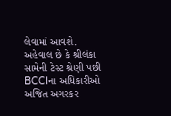લેવામાં આવશે. અહેવાલ છે કે શ્રીલંકા સામેની ટેસ્ટ શ્રેણી પછી BCCIના અધિકારીઓ અજિત અગરકર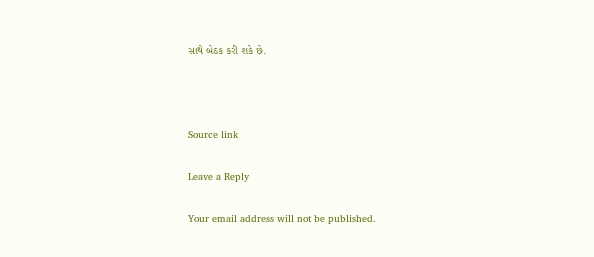સાથે બેઠક કરી શકે છે.



Source link

Leave a Reply

Your email address will not be published.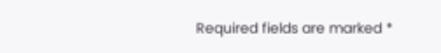Required fields are marked *